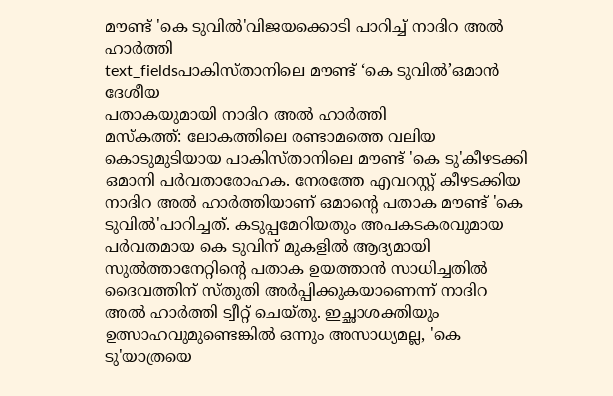മൗണ്ട് 'കെ ടുവിൽ'വിജയക്കൊടി പാറിച്ച് നാദിറ അൽ ഹാർത്തി
text_fieldsപാകിസ്താനിലെ മൗണ്ട് ‘കെ ടുവിൽ’ഒമാൻ ദേശീയ
പതാകയുമായി നാദിറ അൽ ഹാർത്തി
മസ്കത്ത്: ലോകത്തിലെ രണ്ടാമത്തെ വലിയ കൊടുമുടിയായ പാകിസ്താനിലെ മൗണ്ട് 'കെ ടു'കീഴടക്കി ഒമാനി പർവതാരോഹക. നേരത്തേ എവറസ്റ്റ് കീഴടക്കിയ നാദിറ അൽ ഹാർത്തിയാണ് ഒമാന്റെ പതാക മൗണ്ട് 'കെ ടുവിൽ'പാറിച്ചത്. കടുപ്പമേറിയതും അപകടകരവുമായ പർവതമായ കെ ടുവിന് മുകളിൽ ആദ്യമായി സുൽത്താനേറ്റിന്റെ പതാക ഉയത്താൻ സാധിച്ചതിൽ ദൈവത്തിന് സ്തുതി അർപ്പിക്കുകയാണെന്ന് നാദിറ അൽ ഹാർത്തി ട്വീറ്റ് ചെയ്തു. ഇച്ഛാശക്തിയും ഉത്സാഹവുമുണ്ടെങ്കിൽ ഒന്നും അസാധ്യമല്ല, 'കെ ടു'യാത്രയെ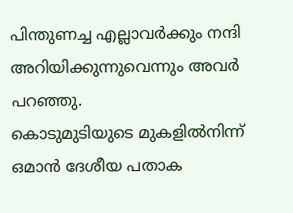പിന്തുണച്ച എല്ലാവർക്കും നന്ദി അറിയിക്കുന്നുവെന്നും അവർ പറഞ്ഞു.
കൊടുമുടിയുടെ മുകളിൽനിന്ന് ഒമാൻ ദേശീയ പതാക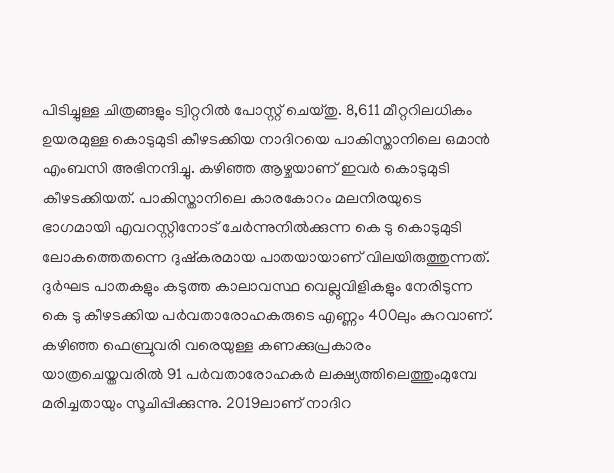പിടിച്ചുള്ള ചിത്രങ്ങളും ട്വിറ്ററിൽ പോസ്റ്റ് ചെയ്തു. 8,611 മീറ്ററിലധികം ഉയരമുള്ള കൊടുമുടി കീഴടക്കിയ നാദിറയെ പാകിസ്താനിലെ ഒമാൻ എംബസി അഭിനന്ദിച്ചു. കഴിഞ്ഞ ആഴ്ചയാണ് ഇവർ കൊടുമുടി കീഴടക്കിയത്. പാകിസ്താനിലെ കാരകോറം മലനിരയുടെ ഭാഗമായി എവറസ്റ്റിനോട് ചേർന്നുനിൽക്കുന്ന കെ ടു കൊടുമുടി ലോകത്തെതന്നെ ദുഷ്കരമായ പാതയായാണ് വിലയിരുത്തുന്നത്. ദുർഘട പാതകളും കടുത്ത കാലാവസ്ഥ വെല്ലുവിളികളും നേരിടുന്ന കെ ടു കീഴടക്കിയ പർവതാരോഹകരുടെ എണ്ണം 400ലും കുറവാണ്.
കഴിഞ്ഞ ഫെബ്രുവരി വരെയുള്ള കണക്കുപ്രകാരം യാത്രചെയ്തവരിൽ 91 പർവതാരോഹകർ ലക്ഷ്യത്തിലെത്തുംമുമ്പേ മരിച്ചതായും സൂചിപ്പിക്കുന്നു. 2019ലാണ് നാദിറ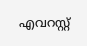എവറസ്റ്റ്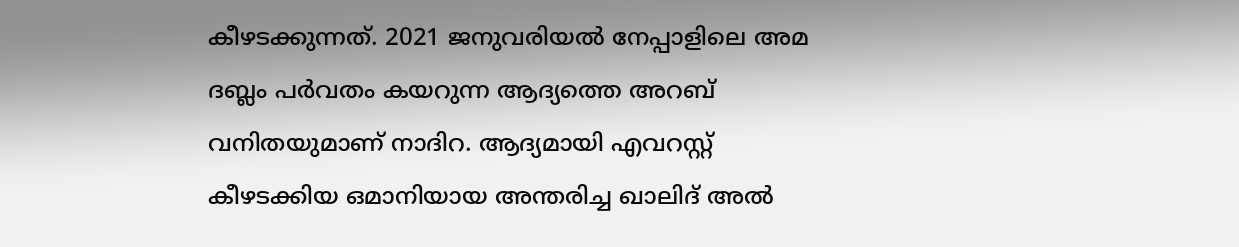കീഴടക്കുന്നത്. 2021 ജനുവരിയൽ നേപ്പാളിലെ അമ ദബ്ലം പർവതം കയറുന്ന ആദ്യത്തെ അറബ് വനിതയുമാണ് നാദിറ. ആദ്യമായി എവറസ്റ്റ് കീഴടക്കിയ ഒമാനിയായ അന്തരിച്ച ഖാലിദ് അൽ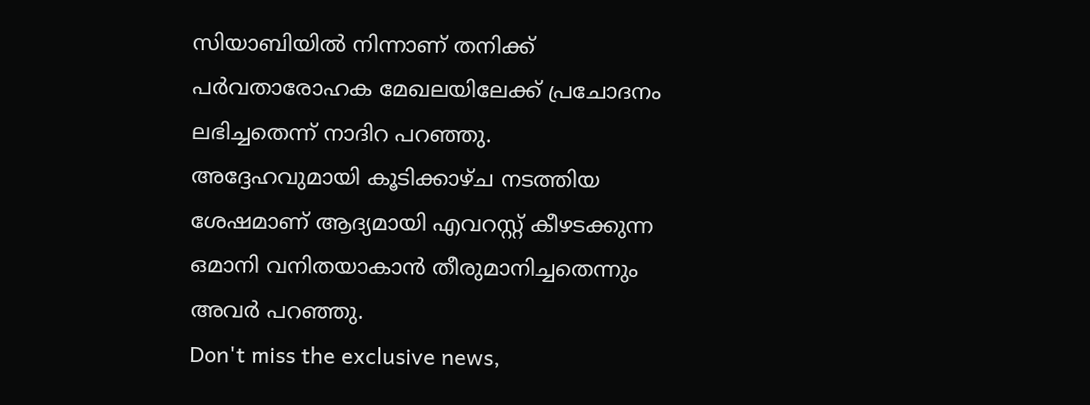സിയാബിയിൽ നിന്നാണ് തനിക്ക് പർവതാരോഹക മേഖലയിലേക്ക് പ്രചോദനം ലഭിച്ചതെന്ന് നാദിറ പറഞ്ഞു. അദ്ദേഹവുമായി കൂടിക്കാഴ്ച നടത്തിയ ശേഷമാണ് ആദ്യമായി എവറസ്റ്റ് കീഴടക്കുന്ന ഒമാനി വനിതയാകാൻ തീരുമാനിച്ചതെന്നും അവർ പറഞ്ഞു.
Don't miss the exclusive news,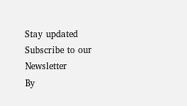Stay updated
Subscribe to our Newsletter
By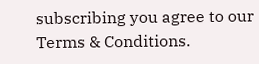subscribing you agree to our Terms & Conditions.